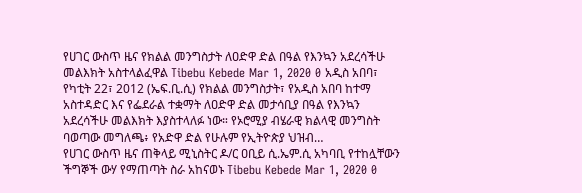የሀገር ውስጥ ዜና የክልል መንግስታት ለዐድዋ ድል በዓል የእንኳን አደረሳችሁ መልእክት አስተላልፈዋል Tibebu Kebede Mar 1, 2020 0 አዲስ አበባ፣ የካቲት 22፣ 2012 (ኤፍ.ቢ.ሲ) የክልል መንግስታት፣ የአዲስ አበባ ከተማ አስተዳድር እና የፌደራል ተቋማት ለዐድዋ ድል መታሳቢያ በዓል የእንኳን አደረሳችሁ መልእክት እያስተላለፉ ነው። የኦሮሚያ ብሄራዊ ክልላዊ መንግስት ባወጣው መግለጫ፥ የአድዋ ድል የሁሉም የኢትዮጵያ ህዝብ…
የሀገር ውስጥ ዜና ጠቅላይ ሚኒስትር ዶ/ር ዐቢይ ሲ.ኤም.ሲ አካባቢ የተከሏቸውን ችግኞች ውሃ የማጠጣት ስራ አከናወኑ Tibebu Kebede Mar 1, 2020 0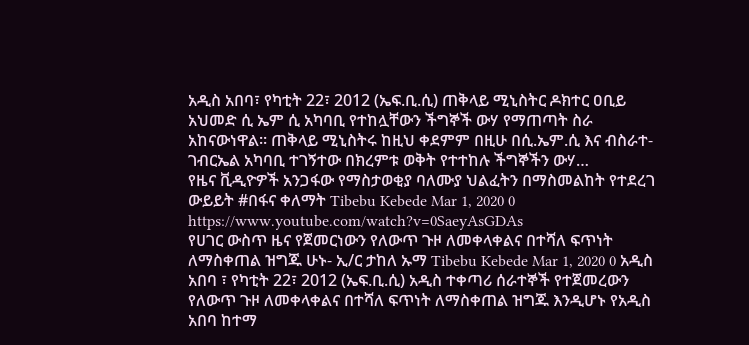አዲስ አበባ፣ የካቲት 22፣ 2012 (ኤፍ.ቢ.ሲ) ጠቅላይ ሚኒስትር ዶክተር ዐቢይ አህመድ ሲ ኤም ሲ አካባቢ የተከሏቸውን ችግኞች ውሃ የማጠጣት ስራ አከናውነዋል። ጠቅላይ ሚኒስትሩ ከዚህ ቀደምም በዚሁ በሲ.ኤም.ሲ እና ብስራተ-ገብርኤል አካባቢ ተገኝተው በክረምቱ ወቅት የተተከሉ ችግኞችን ውሃ…
የዜና ቪዲዮዎች አንጋፋው የማስታወቂያ ባለሙያ ህልፈትን በማስመልከት የተደረገ ውይይት #በፋና ቀለማት Tibebu Kebede Mar 1, 2020 0 https://www.youtube.com/watch?v=0SaeyAsGDAs
የሀገር ውስጥ ዜና የጀመርነውን የለውጥ ጉዞ ለመቀላቀልና በተሻለ ፍጥነት ለማስቀጠል ዝግጁ ሁኑ- ኢ/ር ታከለ ኡማ Tibebu Kebede Mar 1, 2020 0 አዲስ አበባ ፣ የካቲት 22፣ 2012 (ኤፍ.ቢ.ሲ) አዲስ ተቀጣሪ ሰራተኞች የተጀመረውን የለውጥ ጉዞ ለመቀላቀልና በተሻለ ፍጥነት ለማስቀጠል ዝግጁ እንዲሆኑ የአዲስ አበባ ከተማ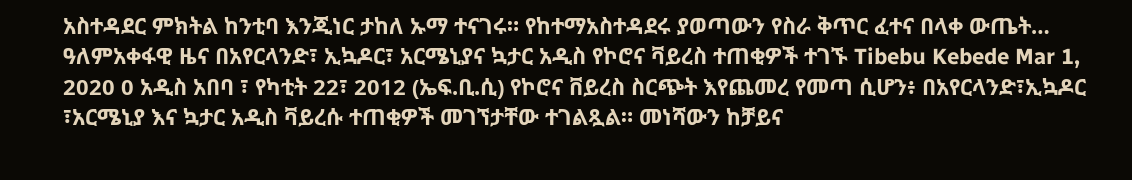አስተዳደር ምክትል ከንቲባ እንጂነር ታከለ ኡማ ተናገሩ። የከተማአስተዳደሩ ያወጣውን የስራ ቅጥር ፈተና በላቀ ውጤት…
ዓለምአቀፋዊ ዜና በአየርላንድ፣ ኢኳዶር፣ አርሜኒያና ኳታር አዲስ የኮሮና ቫይረስ ተጠቂዎች ተገኙ Tibebu Kebede Mar 1, 2020 0 አዲስ አበባ ፣ የካቲት 22፣ 2012 (ኤፍ.ቢ.ሲ) የኮሮና ቨይረስ ስርጭት እየጨመረ የመጣ ሲሆን፥ በአየርላንድ፣ኢኳዶር ፣አርሜኒያ እና ኳታር አዲስ ቫይረሱ ተጠቂዎች መገኘታቸው ተገልጿል። መነሻውን ከቻይና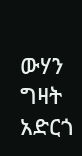ውሃን ግዛት አድርጎ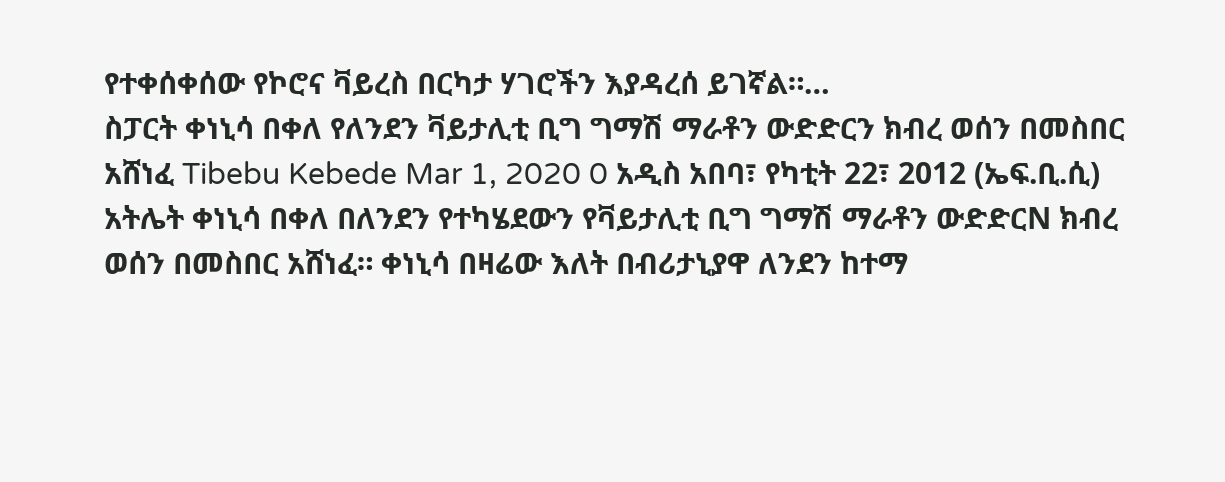የተቀሰቀሰው የኮሮና ቫይረስ በርካታ ሃገሮችን እያዳረሰ ይገኛል።…
ስፓርት ቀነኒሳ በቀለ የለንደን ቫይታሊቲ ቢግ ግማሽ ማራቶን ውድድርን ክብረ ወሰን በመስበር አሸነፈ Tibebu Kebede Mar 1, 2020 0 አዲስ አበባ፣ የካቲት 22፣ 2012 (ኤፍ.ቢ.ሲ) አትሌት ቀነኒሳ በቀለ በለንደን የተካሄደውን የቫይታሊቲ ቢግ ግማሽ ማራቶን ውድድርN ክብረ ወሰን በመስበር አሸነፈ። ቀነኒሳ በዛሬው እለት በብሪታኒያዋ ለንደን ከተማ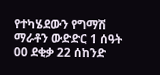የተካሄደውን የግማሽ ማራቶን ውድድር 1 ሰዓት 00 ደቂቃ 22 ሰከንድ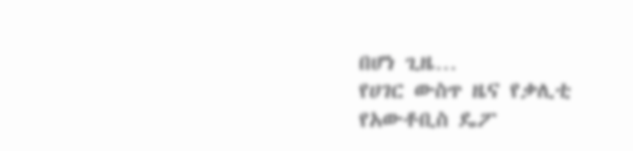በሆነ ጊዜ…
የሀገር ውስጥ ዜና የቃሊቲ የአውቶቢስ ዴፖ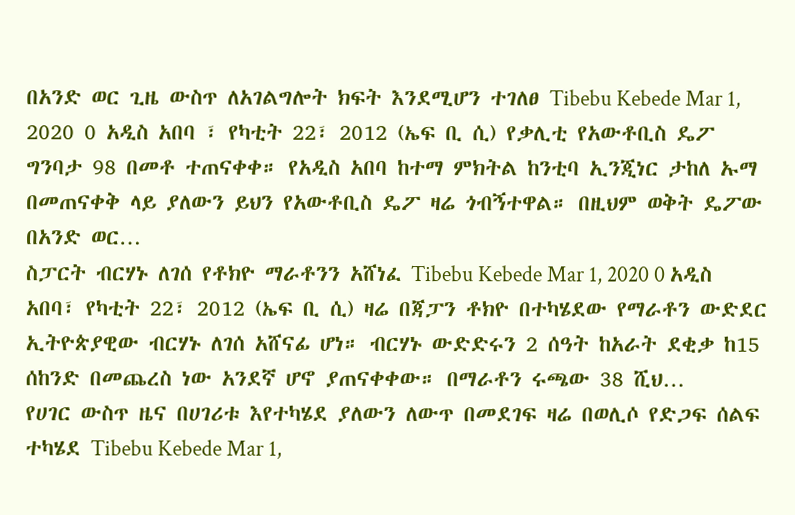በአንድ ወር ጊዜ ውስጥ ለአገልግሎት ክፍት እንደሚሆን ተገለፀ Tibebu Kebede Mar 1, 2020 0 አዲስ አበባ ፣ የካቲት 22፣ 2012 (ኤፍ ቢ ሲ) የቃሊቲ የአውቶቢስ ዴፖ ግንባታ 98 በመቶ ተጠናቀቀ። የአዲስ አበባ ከተማ ምክትል ከንቲባ ኢንጂነር ታከለ ኡማ በመጠናቀቅ ላይ ያለውን ይህን የአውቶቢስ ዴፖ ዛሬ ጎብኝተዋል። በዚህም ወቅት ዴፖው በአንድ ወር…
ስፓርት ብርሃኑ ለገሰ የቶክዮ ማራቶንን አሸነፈ Tibebu Kebede Mar 1, 2020 0 አዲስ አበባ፣ የካቲት 22፣ 2012 (ኤፍ ቢ ሲ) ዛሬ በጃፓን ቶክዮ በተካሄደው የማራቶን ውድደር ኢትዮጵያዊው ብርሃኑ ለገሰ አሸናፊ ሆነ። ብርሃኑ ውድድሩን 2 ሰዓት ከአራት ደቂቃ ከ15 ሰከንድ በመጨረስ ነው አንደኛ ሆኖ ያጠናቀቀው። በማራቶን ሩጫው 38 ሺህ…
የሀገር ውስጥ ዜና በሀገሪቱ እየተካሄደ ያለውን ለውጥ በመደገፍ ዛሬ በወሊሶ የድጋፍ ሰልፍ ተካሄደ Tibebu Kebede Mar 1,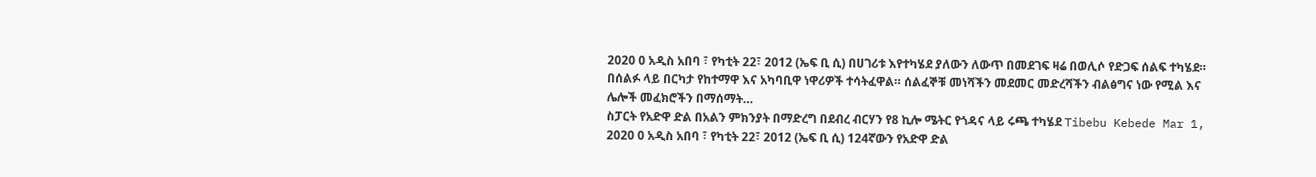2020 0 አዲስ አበባ ፣ የካቲት 22፣ 2012 (ኤፍ ቢ ሲ) በሀገሪቱ እየተካሄደ ያለውን ለውጥ በመደገፍ ዛሬ በወሊሶ የድጋፍ ሰልፍ ተካሄደ። በሰልፉ ላይ በርካታ የከተማዋ እና አካባቢዋ ነዋሪዎች ተሳትፈዋል። ሰልፈኞቹ መነሻችን መደመር መድረሻችን ብልፅግና ነው የሚል እና ሌሎች መፈክሮችን በማሰማት…
ስፓርት የአድዋ ድል በአልን ምክንያት በማድረግ በደብረ ብርሃን የ8 ኪሎ ሜትር የጎዳና ላይ ሩጫ ተካሄደ Tibebu Kebede Mar 1, 2020 0 አዲስ አበባ ፣ የካቲት 22፣ 2012 (ኤፍ ቢ ሲ) 124ኛውን የአድዋ ድል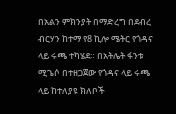በአልን ምክንያት በማድረግ በደብረ ብርሃን ከተማ የ8 ኪሎ ሜትር የጎዳና ላይ ሩጫ ተካሄደ። በአትሌት ፋንቱ ሚጌሶ በተዘጋጀው የጎዳና ላይ ሩጫ ላይ ከተለያዩ ክለቦች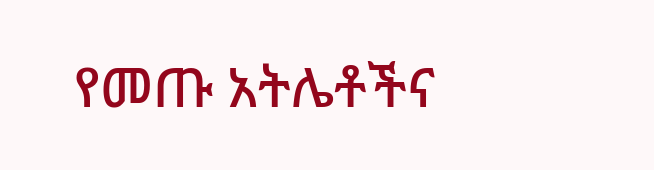የመጡ አትሌቶችና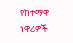የከተማዋ ነዋሪዎች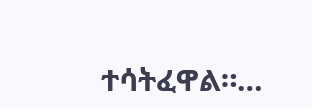ተሳትፈዋል።…